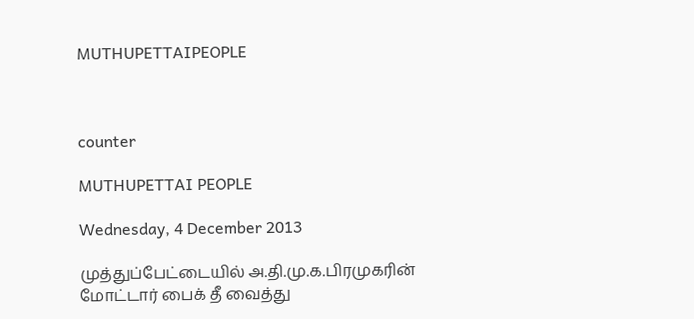MUTHUPETTAIPEOPLE



counter

MUTHUPETTAI PEOPLE

Wednesday, 4 December 2013

முத்துப்பேட்டையில் அ.தி.மு.க.பிரமுகரின் மோட்டார் பைக் தீ வைத்து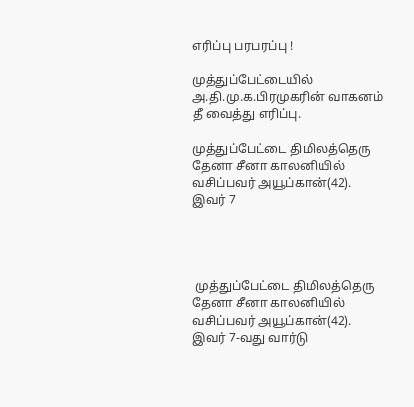எரிப்பு பரபரப்பு !

முத்துப்பேட்டையில் அ.தி.மு.க.பிரமுகரின் வாகனம் தீ வைத்து எரிப்பு.

முத்துப்பேட்டை திமிலத்தெரு தேனா சீனா காலனியில் வசிப்பவர் அயூப்கான்(42). இவர் 7




 முத்துப்பேட்டை திமிலத்தெரு தேனா சீனா காலனியில் வசிப்பவர் அயூப்கான்(42). இவர் 7-வது வார்டு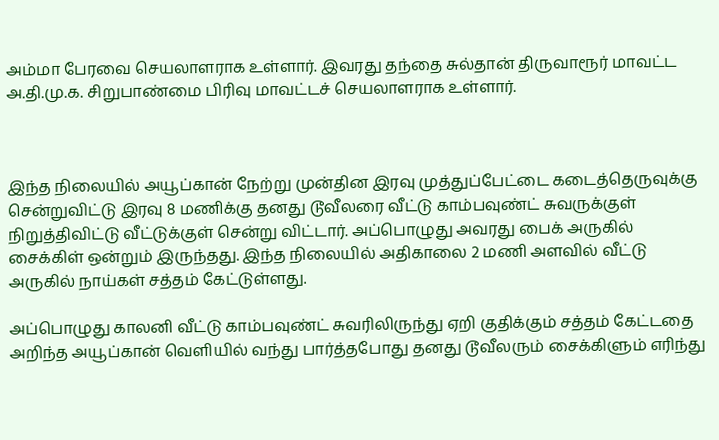அம்மா பேரவை செயலாளராக உள்ளார். இவரது தந்தை சுல்தான் திருவாரூர் மாவட்ட அ.தி.மு.க. சிறுபாண்மை பிரிவு மாவட்டச் செயலாளராக உள்ளார்.



இந்த நிலையில் அயூப்கான் நேற்று முன்தின இரவு முத்துப்பேட்டை கடைத்தெருவுக்கு சென்றுவிட்டு இரவு 8 மணிக்கு தனது டூவீலரை வீட்டு காம்பவுண்ட் சுவருக்குள் நிறுத்திவிட்டு வீட்டுக்குள் சென்று விட்டார். அப்பொழுது அவரது பைக் அருகில் சைக்கிள் ஒன்றும் இருந்தது. இந்த நிலையில் அதிகாலை 2 மணி அளவில் வீட்டு அருகில் நாய்கள் சத்தம் கேட்டுள்ளது.

அப்பொழுது காலனி வீட்டு காம்பவுண்ட் சுவரிலிருந்து ஏறி குதிக்கும் சத்தம் கேட்டதை அறிந்த அயூப்கான் வெளியில் வந்து பார்த்தபோது தனது டூவீலரும் சைக்கிளும் எரிந்து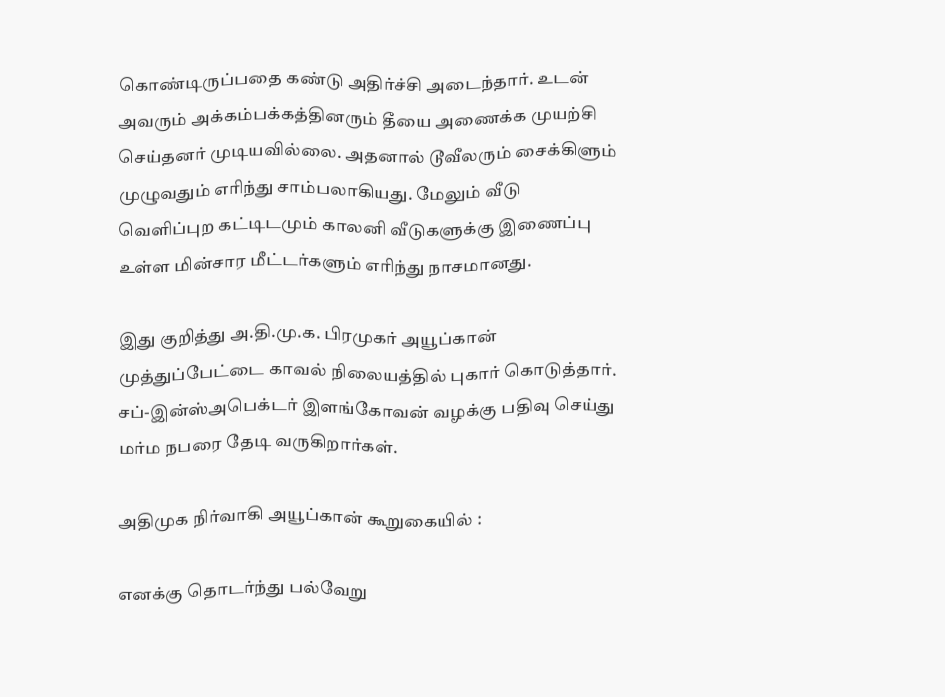கொண்டிருப்பதை கண்டு அதிர்ச்சி அடைந்தார். உடன் அவரும் அக்கம்பக்கத்தினரும் தீயை அணைக்க முயற்சி செய்தனர் முடியவில்லை. அதனால் டூவீலரும் சைக்கிளும் முழுவதும் எரிந்து சாம்பலாகியது. மேலும் வீடு வெளிப்புற கட்டிடமும் காலனி வீடுகளுக்கு இணைப்பு உள்ள மின்சார மீட்டர்களும் எரிந்து நாசமானது.

இது குறித்து அ.தி.மு.க. பிரமுகர் அயூப்கான் முத்துப்பேட்டை காவல் நிலையத்தில் புகார் கொடுத்தார். சப்-இன்ஸ்அபெக்டர் இளங்கோவன் வழக்கு பதிவு செய்து மர்ம நபரை தேடி வருகிறார்கள்.

அதிமுக நிர்வாகி அயூப்கான் கூறுகையில் :

எனக்கு தொடர்ந்து பல்வேறு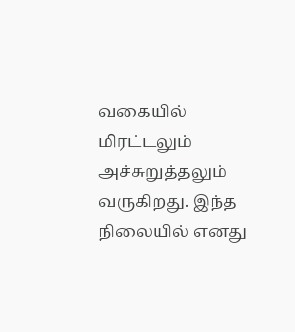வகையில் மிரட்டலும் அச்சுறுத்தலும் வருகிறது. இந்த நிலையில் எனது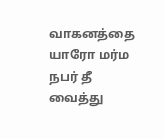வாகனத்தை யாரோ மர்ம நபர் தீ வைத்து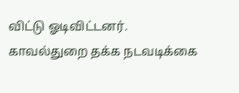விட்டு ஓடிவிட்டனர். காவல்துறை தக்க நடவடிக்கை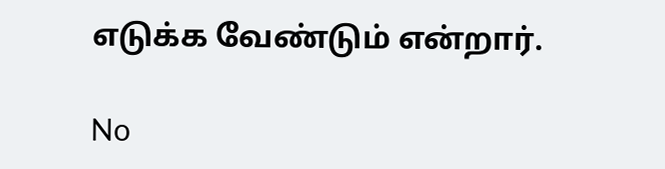எடுக்க வேண்டும் என்றார்.

No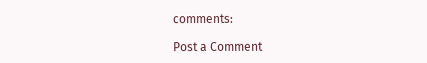comments:

Post a Comment